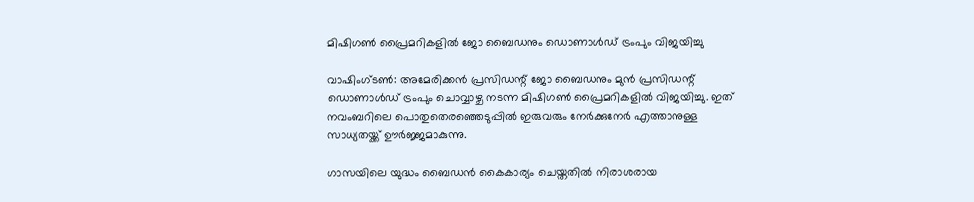മിഷിഗണ്‍ പ്രൈമറികളില്‍ ജോ ബൈഡനും ഡൊണാള്‍ഡ് ട്രംപും വിജയിച്ചു

വാഷിംഗ്ടണ്‍: അമേരിക്കന്‍ പ്രസിഡന്റ് ജോ ബൈഡനും മുന്‍ പ്രസിഡന്റ് ഡൊണാള്‍ഡ് ട്രംപും ചൊവ്വാഴ്ച നടന്ന മിഷിഗണ്‍ പ്രൈമറികളില്‍ വിജയിച്ചു. ഇത് നവംബറിലെ പൊതുതെരഞ്ഞെടുപ്പില്‍ ഇരുവരും നേര്‍ക്കുനേര്‍ എത്താനുള്ള സാധ്യതയ്ക്ക് ഊര്‍ജ്ജമാകുന്നു.

ഗാസയിലെ യുദ്ധം ബൈഡന്‍ കൈകാര്യം ചെയ്തതില്‍ നിരാശരായ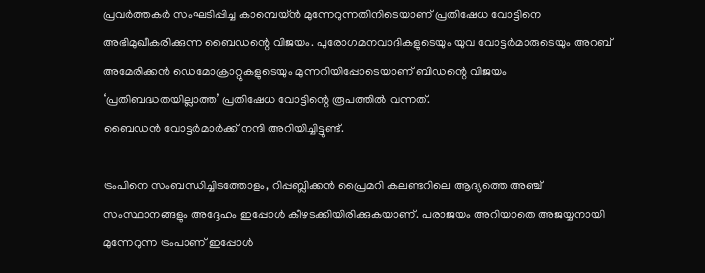പ്രവര്‍ത്തകര്‍ സംഘടിപ്പിച്ച കാമ്പെയ്ന്‍ മുന്നേറുന്നതിനിടെയാണ് പ്രതിഷേധ വോട്ടിനെ അഭിമുഖീകരിക്കുന്ന ബൈഡന്റെ വിജയം. പുരോഗമനവാദികളുടെയും യുവ വോട്ടര്‍മാരുടെയും അറബ് അമേരിക്കന്‍ ഡെമോക്രാറ്റുകളുടെയും മുന്നറിയിപ്പോടെയാണ് ബിഡന്റെ വിജയം ‘പ്രതിബദ്ധതയില്ലാത്ത’ പ്രതിഷേധ വോട്ടിന്റെ രൂപത്തില്‍ വന്നത്.
ബൈഡന്‍ വോട്ടര്‍മാര്‍ക്ക് നന്ദി അറിയിച്ചിട്ടുണ്ട്.

ട്രംപിനെ സംബന്ധിച്ചിടത്തോളം, റിപ്പബ്ലിക്കന്‍ പ്രൈമറി കലണ്ടറിലെ ആദ്യത്തെ അഞ്ച് സംസ്ഥാനങ്ങളും അദ്ദേഹം ഇപ്പോള്‍ കീഴടക്കിയിരിക്കുകയാണ്. പരാജയം അറിയാതെ അജയ്യനായി മുന്നേറുന്ന ട്രംപാണ് ഇപ്പോള്‍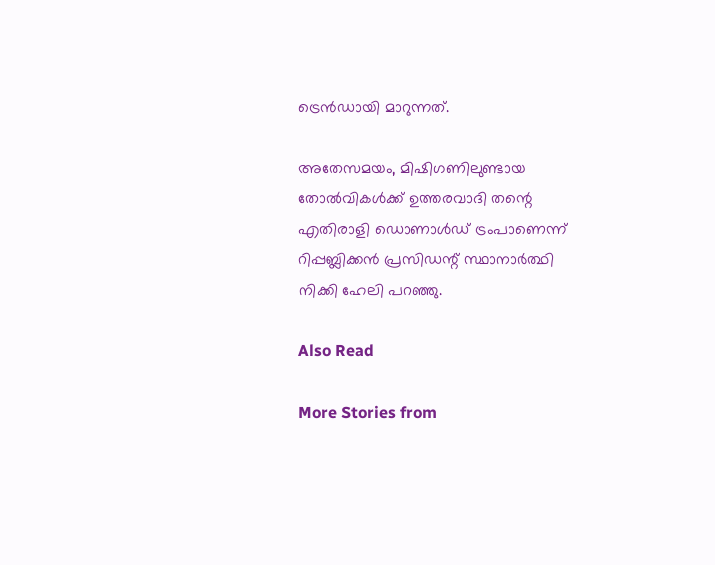ട്രെന്‍ഡായി മാറുന്നത്.

അതേസമയം, മിഷിഗണിലുണ്ടായ തോല്‍വികള്‍ക്ക് ഉത്തരവാദി തന്റെ എതിരാളി ഡൊണാള്‍ഡ് ട്രംപാണെന്ന് റിപ്പബ്ലിക്കന്‍ പ്രസിഡന്റ് സ്ഥാനാര്‍ത്ഥി നിക്കി ഹേലി പറഞ്ഞു.

Also Read

More Stories from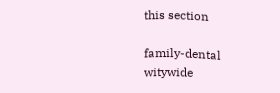this section

family-dental
witywide